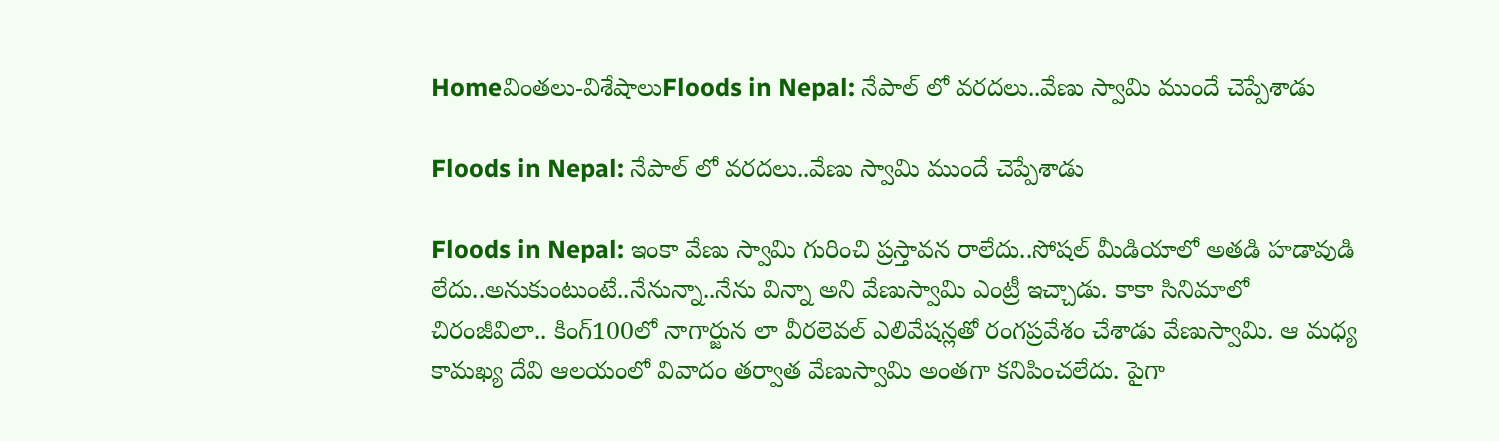Homeవింతలు-విశేషాలుFloods in Nepal: నేపాల్ లో వరదలు..వేణు స్వామి ముందే చెప్పేశాడు

Floods in Nepal: నేపాల్ లో వరదలు..వేణు స్వామి ముందే చెప్పేశాడు

Floods in Nepal: ఇంకా వేణు స్వామి గురించి ప్రస్తావన రాలేదు..సోషల్ మీడియాలో అతడి హడావుడి లేదు..అనుకుంటుంటే..నేనున్నా..నేను విన్నా అని వేణుస్వామి ఎంట్రీ ఇచ్చాడు. కాకా సినిమాలో చిరంజీవిలా.. కింగ్100లో నాగార్జున లా వీరలెవల్ ఎలివేషన్లతో రంగప్రవేశం చేశాడు వేణుస్వామి. ఆ మధ్య కామఖ్య దేవి ఆలయంలో వివాదం తర్వాత వేణుస్వామి అంతగా కనిపించలేదు. పైగా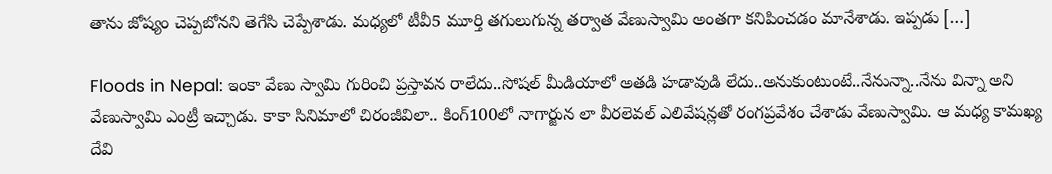తాను జోష్యం చెప్పబోనని తెగేసి చెప్పేశాడు. మధ్యలో టీవీ5 మూర్తి తగులుగున్న తర్వాత వేణుస్వామి అంతగా కనిపించడం మానేశాడు. ఇప్పడు […]

Floods in Nepal: ఇంకా వేణు స్వామి గురించి ప్రస్తావన రాలేదు..సోషల్ మీడియాలో అతడి హడావుడి లేదు..అనుకుంటుంటే..నేనున్నా..నేను విన్నా అని వేణుస్వామి ఎంట్రీ ఇచ్చాడు. కాకా సినిమాలో చిరంజీవిలా.. కింగ్100లో నాగార్జున లా వీరలెవల్ ఎలివేషన్లతో రంగప్రవేశం చేశాడు వేణుస్వామి. ఆ మధ్య కామఖ్య దేవి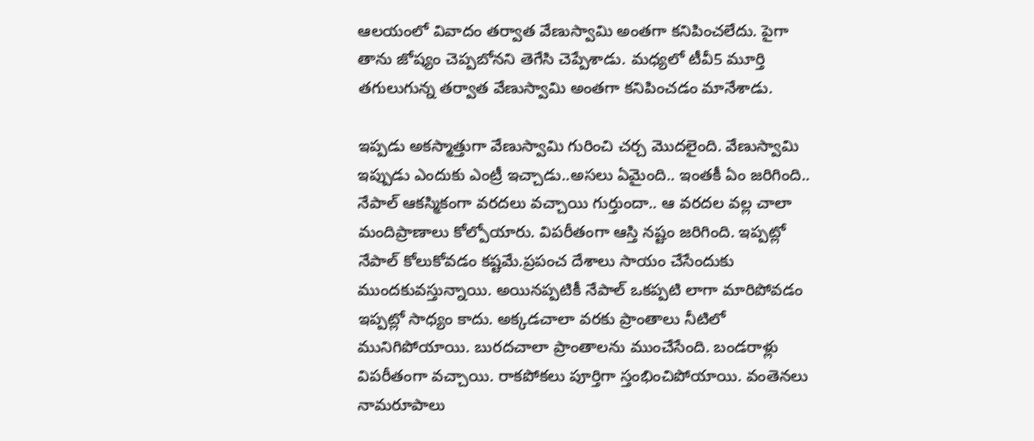ఆలయంలో వివాదం తర్వాత వేణుస్వామి అంతగా కనిపించలేదు. పైగా తాను జోష్యం చెప్పబోనని తెగేసి చెప్పేశాడు. మధ్యలో టీవీ5 మూర్తి తగులుగున్న తర్వాత వేణుస్వామి అంతగా కనిపించడం మానేశాడు.

ఇప్పడు అకస్మాత్తుగా వేణుస్వామి గురించి చర్చ మొదలైంది. వేణుస్వామి ఇప్పుడు ఎందుకు ఎంట్రీ ఇచ్చాడు..అసలు ఏమైంది.. ఇంతకీ ఏం జరిగింది.. నేపాల్ ఆకస్మికంగా వరదలు వచ్చాయి గుర్తుందా.. ఆ వరదల వల్ల చాలా మందిప్రాణాలు కోల్పోయారు. విపరీతంగా ఆస్తి నష్టం జరిగింది. ఇప్పట్లో నేపాల్ కోలుకోవడం కష్టమే.ప్రపంచ దేశాలు సాయం చేసేందుకు ముందకువస్తున్నాయి. అయినప్పటికీ నేపాల్ ఒకప్పటి లాగా మారిపోవడం ఇప్పట్లో సాధ్యం కాదు. అక్కడచాలా వరకు ప్రాంతాలు నీటిలో మునిగిపోయాయి. బురదచాలా ప్రాంతాలను ముంచేసేంది. బండరాళ్లు విపరీతంగా వచ్చాయి. రాకపోకలు పూర్తిగా స్తంభించిపోయాయి. వంతెనలు నామరూపాలు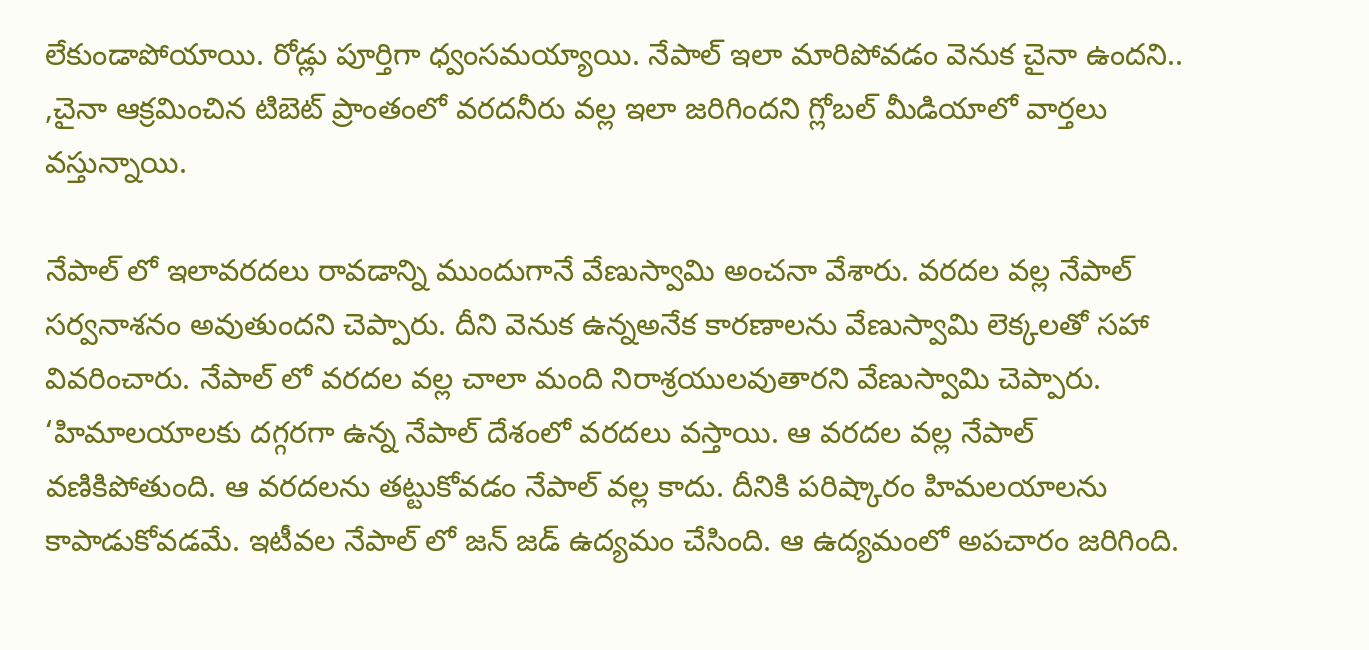లేకుండాపోయాయి. రోడ్లు పూర్తిగా ధ్వంసమయ్యాయి. నేపాల్ ఇలా మారిపోవడం వెనుక చైనా ఉందని.. ,చైనా ఆక్రమించిన టిబెట్ ప్రాంతంలో వరదనీరు వల్ల ఇలా జరిగిందని గ్లోబల్ మీడియాలో వార్తలు వస్తున్నాయి.

నేపాల్ లో ఇలావరదలు రావడాన్ని ముందుగానే వేణుస్వామి అంచనా వేశారు. వరదల వల్ల నేపాల్ సర్వనాశనం అవుతుందని చెప్పారు. దీని వెనుక ఉన్నఅనేక కారణాలను వేణుస్వామి లెక్కలతో సహా వివరించారు. నేపాల్ లో వరదల వల్ల చాలా మంది నిరాశ్రయులవుతారని వేణుస్వామి చెప్పారు. ‘హిమాలయాలకు దగ్గరగా ఉన్న నేపాల్ దేశంలో వరదలు వస్తాయి. ఆ వరదల వల్ల నేపాల్ వణికిపోతుంది. ఆ వరదలను తట్టుకోవడం నేపాల్ వల్ల కాదు. దీనికి పరిష్కారం హిమలయాలను కాపాడుకోవడమే. ఇటీవల నేపాల్ లో జన్ జడ్ ఉద్యమం చేసింది. ఆ ఉద్యమంలో అపచారం జరిగింది.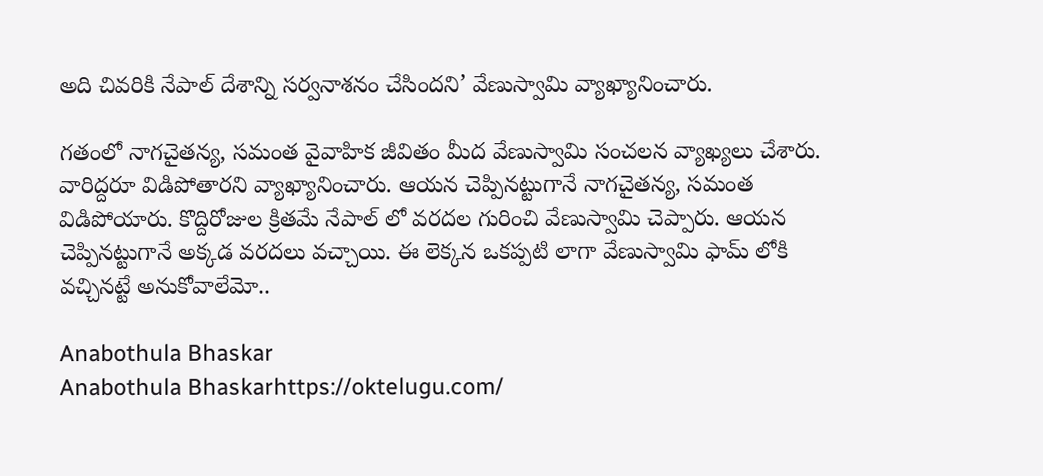అది చివరికి నేపాల్ దేశాన్ని సర్వనాశనం చేసిందని’ వేణుస్వామి వ్యాఖ్యానించారు.

గతంలో నాగచైతన్య, సమంత వైవాహిక జీవితం మీద వేణుస్వామి సంచలన వ్యాఖ్యలు చేశారు. వారిద్దరూ విడిపోతారని వ్యాఖ్యానించారు. ఆయన చెప్పినట్టుగానే నాగచైతన్య, సమంత విడిపోయారు. కొద్దిరోజుల క్రితమే నేపాల్ లో వరదల గురించి వేణుస్వామి చెప్పారు. ఆయన చెప్పినట్టుగానే అక్కడ వరదలు వచ్చాయి. ఈ లెక్కన ఒకప్పటి లాగా వేణుస్వామి ఫామ్ లోకి వచ్చినట్టే అనుకోవాలేమో..

Anabothula Bhaskar
Anabothula Bhaskarhttps://oktelugu.com/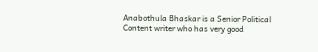Anabothula Bhaskar is a Senior Political Content writer who has very good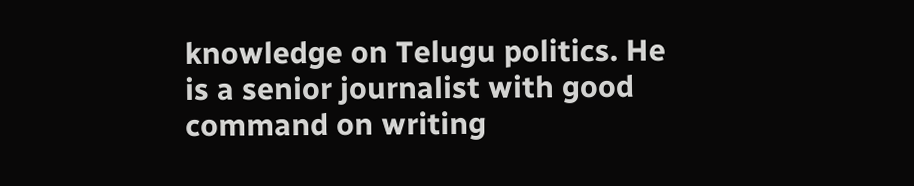knowledge on Telugu politics. He is a senior journalist with good command on writing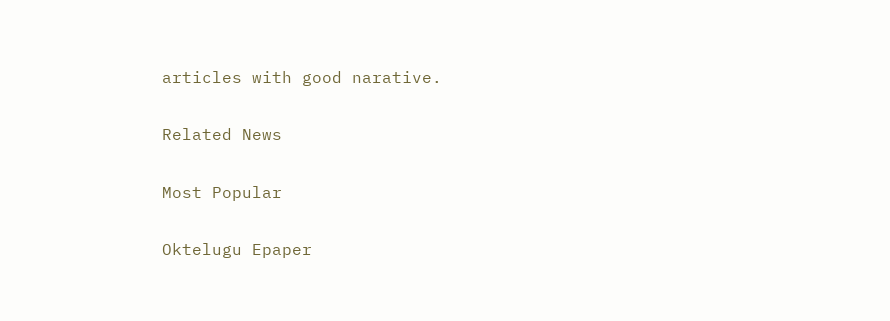articles with good narative.

Related News

Most Popular

Oktelugu Epaper